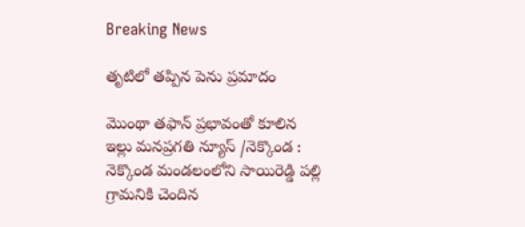Breaking News

తృటిలో తప్పిన పెను ప్రమాదం

మొంథా తఫాన్ ప్రభావంతో కూలిన ఇల్లు మనప్రగతి న్యూస్ /నెక్కొండ : నెక్కొండ మండలంలోని సాయిరెడ్డి పల్లి గ్రామనికి చెందిన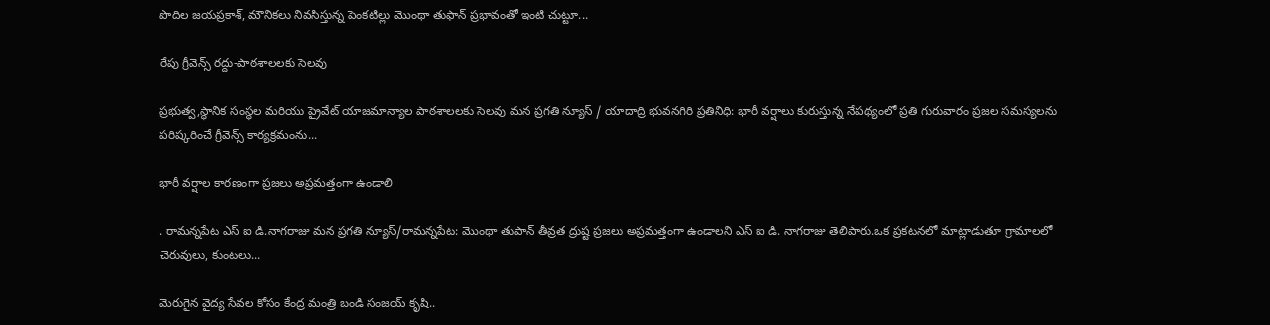పొదిల జయప్రకాశ్, మౌనికలు నివసిస్తున్న పెంకటిల్లు మొంథా తుఫాన్ ప్రభావంతో ఇంటి చుట్టూ...

రేపు గ్రీవెన్స్ రద్దు-పాఠశాలలకు సెలవు

ప్రభుత్వ,స్థానిక సంస్థల మరియు ప్రైవేట్ యాజమాన్యాల పాఠశాలలకు సెలవు మన ప్రగతి న్యూస్ / యాదాద్రి భువనగిరి ప్రతినిధి: భారీ వర్షాలు కురుస్తున్న నేపథ్యంలో ప్రతి గురువారం ప్రజల సమస్యలను పరిష్కరించే గ్రీవెన్స్ కార్యక్రమంను...

భారీ వర్షాల కారణంగా ప్రజలు అప్రమత్తంగా ఉండాలి

. రామన్నపేట ఎస్ ఐ డి.నాగరాజు మన ప్రగతి న్యూస్/రామన్నపేట: మొంథా తుపాన్ తీవ్రత ద్రుష్ట ప్రజలు అప్రమత్తంగా ఉండాలని ఎస్ ఐ డి. నాగరాజు తెలిపారు.ఒక ప్రకటనలో మాట్లాడుతూ గ్రామాలలో చెరువులు, కుంటలు...

మెరుగైన వైద్య సేవల కోసం కేంద్ర మంత్రి బండి సంజయ్ కృషి..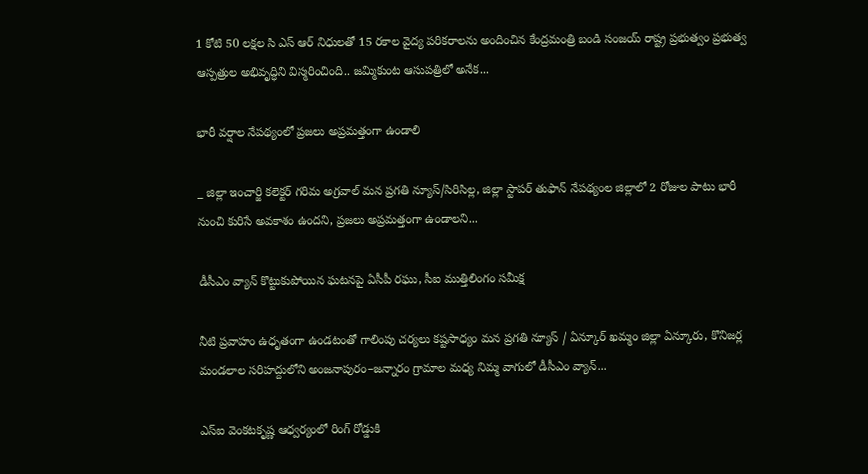1 కోటి 50 లక్షల సి ఎస్ ఆర్ నిధులతో 15 రకాల వైద్య పరికరాలను అందించిన కేంద్రమంత్రి బండి సంజయ్ రాష్ట్ర ప్రభుత్వం ప్రభుత్వ ఆస్పత్రుల అభివృద్ధిని విస్మరించింది.. జమ్మికుంట ఆసుపత్రిలో అనేక...

భారీ వర్షాల నేపథ్యంలో ప్రజలు అప్రమత్తంగా ఉండాలి

_ జిల్లా ఇంచార్జి కలెక్టర్ గరిమ అగ్రవాల్ మన ప్రగతి న్యూస్/సిరిసిల్ల, జిల్లా స్టాపర్ తుఫాన్ నేపథ్యంల జిల్లాలో 2 రోజుల పాటు భారీ నుంచి కురిసే అవకాశం ఉందని, ప్రజలు అప్రమత్తంగా ఉండాలని...

డీసీఎం వ్యాన్ కొట్టుకుపోయిన ఘటనపై ఏసీపీ రఘు, సీఐ ముత్తిలింగం సమీక్ష

నీటి ప్రవాహం ఉధృతంగా ఉండటంతో గాలింపు చర్యలు కష్టసాధ్యం మన ప్రగతి న్యూస్ / ఏన్కూర్ ఖమ్మం జిల్లా ఏన్కూరు, కొనిజర్ల మండలాల సరిహద్దులోని అంజనాపురం–జన్నారం గ్రామాల మధ్య నిమ్మ వాగులో డీసీఎం వ్యాన్...

ఎస్ఐ వెంకటకృష్ణ ఆధ్వర్యంలో రింగ్ రోడ్డుకి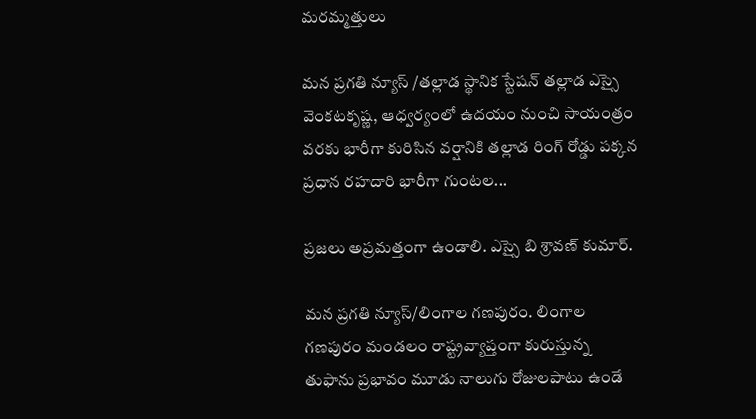మరమ్మత్తులు

మన ప్రగతి న్యూస్ /తల్లాడ స్థానిక స్టేషన్ తల్లాడ ఎస్సై వెంకటకృష్ణ, ఆధ్వర్యంలో ఉదయం నుంచి సాయంత్రం వరకు భారీగా కురిసిన వర్షానికి తల్లాడ రింగ్ రోడ్డు పక్కన ప్రధాన రహదారి భారీగా గుంటల...

ప్రజలు అప్రమత్తంగా ఉండాలి. ఎస్సై బి శ్రావణ్ కుమార్.

మన ప్రగతి న్యూస్/లింగాల గణపురం. లింగాల గణపురం మండలం రాష్ట్రవ్యాప్తంగా కురుస్తున్న తుఫాను ప్రభావం మూడు నాలుగు రోజులపాటు ఉండే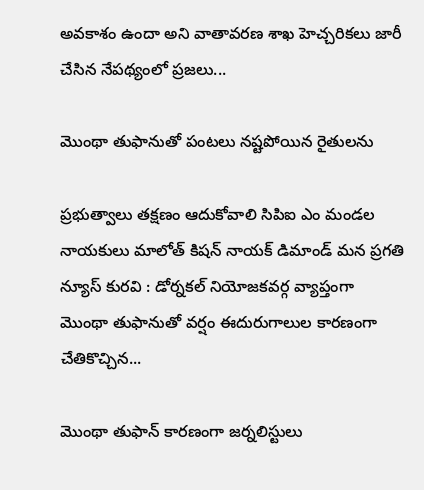అవకాశం ఉందా అని వాతావరణ శాఖ హెచ్చరికలు జారీ చేసిన నేపథ్యంలో ప్రజలు...

మొంథా తుఫానుతో పంటలు నష్టపోయిన రైతులను

ప్రభుత్వాలు తక్షణం ఆదుకోవాలి సిపిఐ ఎం మండల నాయకులు మాలోత్ కిషన్ నాయక్ డిమాండ్ మన ప్రగతి న్యూస్ కురవి : డోర్నకల్ నియోజకవర్గ వ్యాప్తంగా మొంథా తుఫానుతో వర్షం ఈదురుగాలుల కారణంగా చేతికొచ్చిన...

మొంథా తుఫాన్ కారణంగా జర్నలిస్టులు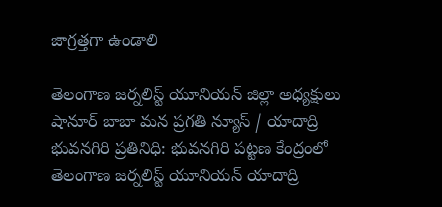జాగ్రత్తగా ఉండాలి

తెలంగాణ జర్నలిస్ట్ యూనియన్ జిల్లా అధ్యక్షులు షానూర్ బాబా మన ప్రగతి న్యూస్ / యాదాద్రి భువనగిరి ప్రతినిధి: భువనగిరి పట్టణ కేంద్రంలో తెలంగాణ జర్నలిస్ట్ యూనియన్ యాదాద్రి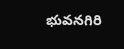భువనగిరి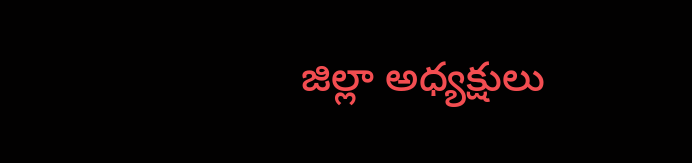జిల్లా అధ్యక్షులు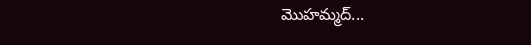మొహమ్మద్...